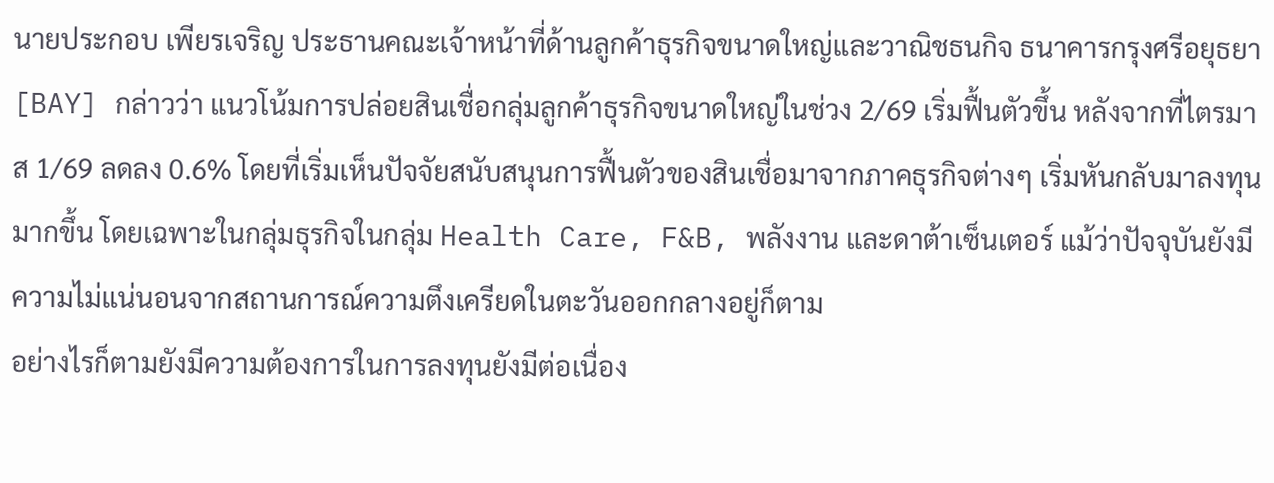นายประกอบ เพียรเจริญ ประธานคณะเจ้าหน้าที่ด้านลูกค้าธุรกิจขนาดใหญ่และวาณิชธนกิจ ธนาคารกรุงศรีอยุธยา [BAY] กล่าวว่า แนวโน้มการปล่อยสินเชื่อกลุ่มลูกค้าธุรกิจขนาดใหญ่ในช่วง 2/69 เริ่มฟื้นตัวขึ้น หลังจากที่ไตรมาส 1/69 ลดลง 0.6% โดยที่เริ่มเห็นปัจจัยสนับสนุนการฟื้นตัวของสินเชื่อมาจากภาคธุรกิจต่างๆ เริ่มหันกลับมาลงทุนมากขึ้น โดยเฉพาะในกลุ่มธุรกิจในกลุ่ม Health Care, F&B, พลังงาน และดาต้าเซ็นเตอร์ แม้ว่าปัจจุบันยังมีความไม่แน่นอนจากสถานการณ์ความตึงเครียดในตะวันออกกลางอยู่ก็ตาม
อย่างไรก็ตามยังมีความต้องการในการลงทุนยังมีต่อเนื่อง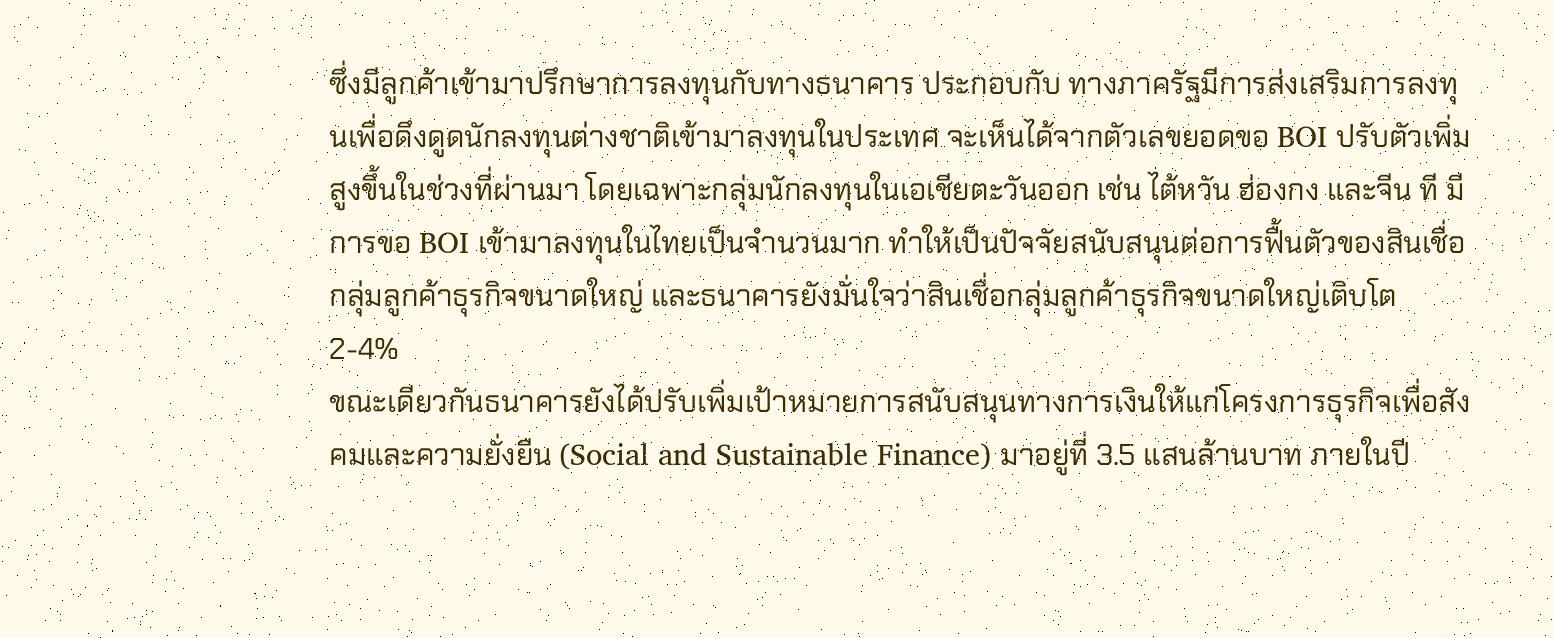ซึ่งมีลูกค้าเข้ามาปรึกษาการลงทุนกับทางธนาคาร ประกอบกับ ทางภาครัฐมีการส่งเสริมการลงทุนเพื่อดึงดูดนักลงทุนต่างชาติเข้ามาลงทุนในประเทศ จะเห็นได้จากตัวเลขยอดขอ BOI ปรับตัวเพิ่มสูงขึ้นในช่วงที่ผ่านมา โดยเฉพาะกลุ่มนักลงทุนในเอเชียตะวันออก เช่น ไต้หวัน ฮ่องกง และจีน ที มีการขอ BOI เข้ามาลงทุนในไทยเป็นจำนวนมาก ทำให้เป็นปัจจัยสนับสนุนต่อการฟื้นตัวของสินเชื่อกลุ่มลูกค้าธุรกิจขนาดใหญ่ และธนาคารยังมั่นใจว่าสินเชื่อกลุ่มลูกค้าธุรกิจขนาดใหญ่เติบโต 2-4%
ขณะเดียวกันธนาคารยังได้ปรับเพิ่มเป้าหมายการสนับสนุนทางการเงินให้แก่โครงการธุรกิจเพื่อสังคมและความยั่งยืน (Social and Sustainable Finance) มาอยู่ที่ 3.5 แสนล้านบาท ภายในปี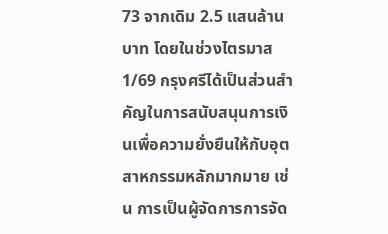73 จากเดิม 2.5 แสนล้านบาท โดยในช่วงไตรมาส 1/69 กรุงศรีได้เป็นส่วนสำคัญในการสนับสนุนการเงินเพื่อความยั่งยืนให้กับอุตสาหกรรมหลักมากมาย เช่น การเป็นผู้จัดการการจัด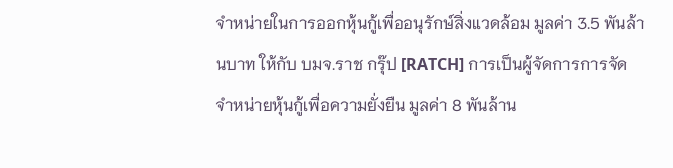จำหน่ายในการออกหุ้นกู้เพื่ออนุรักษ์สิ่งแวดล้อม มูลค่า 3.5 พันล้านบาท ให้กับ บมจ.ราช กรุ๊ป [RATCH] การเป็นผู้จัดการการจัดจำหน่ายหุ้นกู้เพื่อความยั่งยืน มูลค่า 8 พันล้าน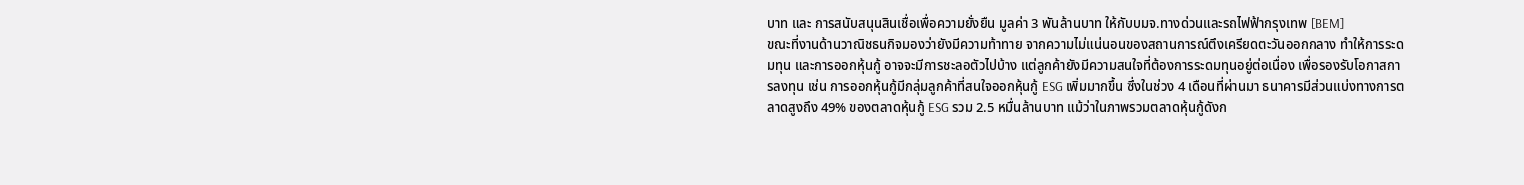บาท และ การสนับสนุนสินเชื่อเพื่อความยั่งยืน มูลค่า 3 พันล้านบาท ให้กับบมจ.ทางด่วนและรถไฟฟ้ากรุงเทพ [BEM]
ขณะที่งานด้านวาณิชธนกิจมองว่ายังมีความท้าทาย จากความไม่แน่นอนของสถานการณ์ตึงเครียดตะวันออกกลาง ทำให้การระดมทุน และการออกหุ้นกู้ อาจจะมีการชะลอตัวไปบ้าง แต่ลูกค้ายังมีความสนใจที่ต้องการระดมทุนอยู่ต่อเนื่อง เพื่อรองรับโอกาสการลงทุน เช่น การออกหุ้นกู้มีกลุ่มลูกค้าที่สนใจออกหุ้นกู้ ESG เพิ่มมากขึ้น ซึ่งในช่วง 4 เดือนที่ผ่านมา ธนาคารมีส่วนแบ่งทางการตลาดสูงถึง 49% ของตลาดหุ้นกู้ ESG รวม 2.5 หมื่นล้านบาท แม้ว่าในภาพรวมตลาดหุ้นกู้ดังก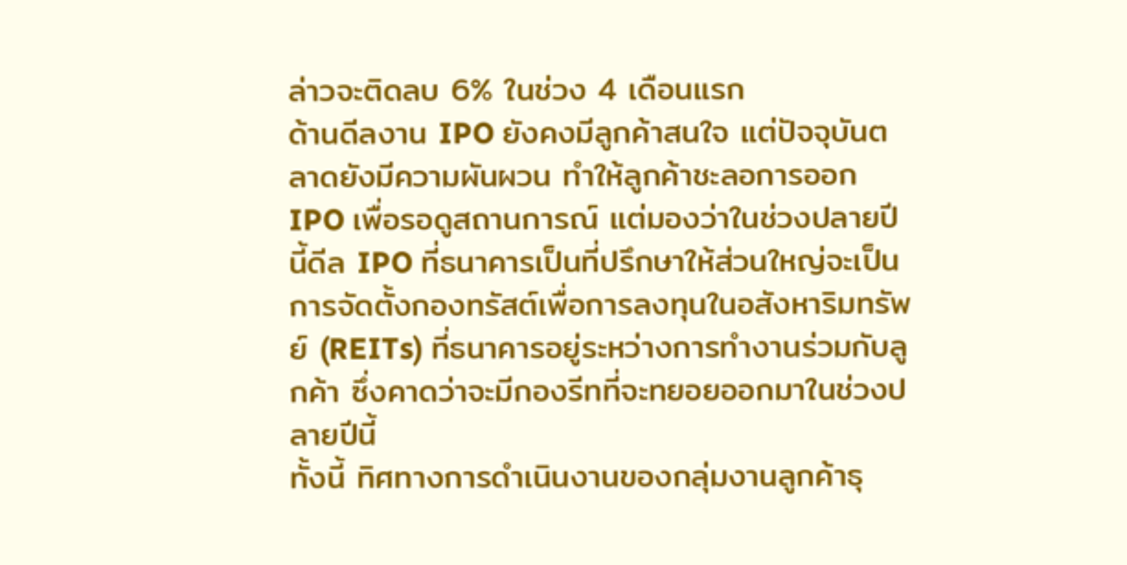ล่าวจะติดลบ 6% ในช่วง 4 เดือนแรก
ด้านดีลงาน IPO ยังคงมีลูกค้าสนใจ แต่ปัจจุบันตลาดยังมีความผันผวน ทำให้ลูกค้าชะลอการออก IPO เพื่อรอดูสถานการณ์ แต่มองว่าในช่วงปลายปีนี้ดีล IPO ที่ธนาคารเป็นที่ปรึกษาให้ส่วนใหญ่จะเป็นการจัดตั้งกองทรัสต์เพื่อการลงทุนในอสังหาริมทรัพย์ (REITs) ที่ธนาคารอยู่ระหว่างการทำงานร่วมกับลูกค้า ซึ่งคาดว่าจะมีกองรีทที่จะทยอยออกมาในช่วงปลายปีนี้
ทั้งนี้ ทิศทางการดำเนินงานของกลุ่มงานลูกค้าธุ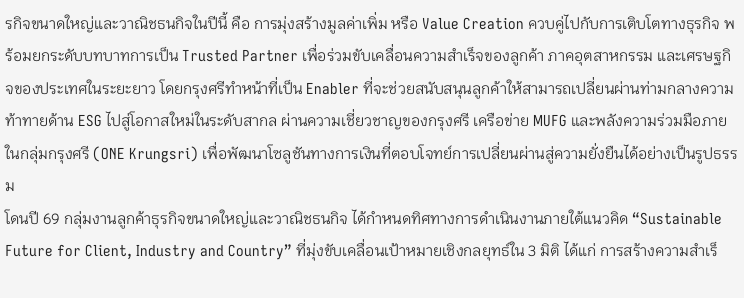รกิจขนาดใหญ่และวาณิชธนกิจในปีนี้ คือ การมุ่งสร้างมูลค่าเพิ่ม หรือ Value Creation ควบคู่ไปกับการเติบโตทางธุรกิจ พร้อมยกระดับบทบาทการเป็น Trusted Partner เพื่อร่วมขับเคลื่อนความสำเร็จของลูกค้า ภาคอุตสาหกรรม และเศรษฐกิจของประเทศในระยะยาว โดยกรุงศรีทำหน้าที่เป็น Enabler ที่จะช่วยสนับสนุนลูกค้าให้สามารถเปลี่ยนผ่านท่ามกลางความท้าทายด้าน ESG ไปสู่โอกาสใหม่ในระดับสากล ผ่านความเชี่ยวชาญของกรุงศรี เครือข่าย MUFG และพลังความร่วมมือภายในกลุ่มกรุงศรี (ONE Krungsri) เพื่อพัฒนาโซลูชันทางการเงินที่ตอบโจทย์การเปลี่ยนผ่านสู่ความยั่งยืนได้อย่างเป็นรูปธรรม
โดนปี 69 กลุ่มงานลูกค้าธุรกิจขนาดใหญ่และวาณิชธนกิจ ได้กำหนดทิศทางการดำเนินงานภายใต้แนวคิด “Sustainable Future for Client, Industry and Country” ที่มุ่งขับเคลื่อนเป้าหมายเชิงกลยุทธ์ใน 3 มิติ ได้แก่ การสร้างความสำเร็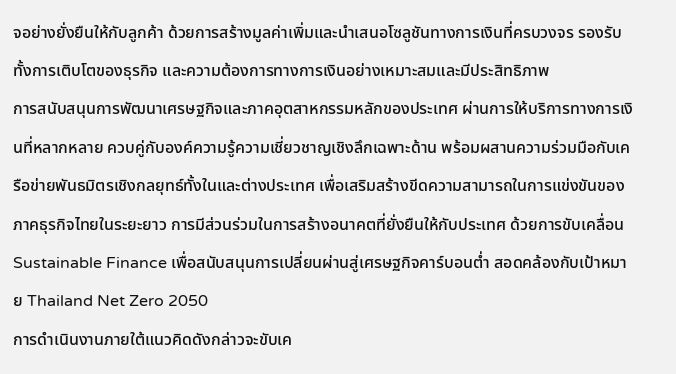จอย่างยั่งยืนให้กับลูกค้า ด้วยการสร้างมูลค่าเพิ่มและนำเสนอโซลูชันทางการเงินที่ครบวงจร รองรับทั้งการเติบโตของธุรกิจ และความต้องการทางการเงินอย่างเหมาะสมและมีประสิทธิภาพ
การสนับสนุนการพัฒนาเศรษฐกิจและภาคอุตสาหกรรมหลักของประเทศ ผ่านการให้บริการทางการเงินที่หลากหลาย ควบคู่กับองค์ความรู้ความเชี่ยวชาญเชิงลึกเฉพาะด้าน พร้อมผสานความร่วมมือกับเครือข่ายพันธมิตรเชิงกลยุทธ์ทั้งในและต่างประเทศ เพื่อเสริมสร้างขีดความสามารถในการแข่งขันของภาคธุรกิจไทยในระยะยาว การมีส่วนร่วมในการสร้างอนาคตที่ยั่งยืนให้กับประเทศ ด้วยการขับเคลื่อน Sustainable Finance เพื่อสนับสนุนการเปลี่ยนผ่านสู่เศรษฐกิจคาร์บอนต่ำ สอดคล้องกับเป้าหมาย Thailand Net Zero 2050
การดำเนินงานภายใต้แนวคิดดังกล่าวจะขับเค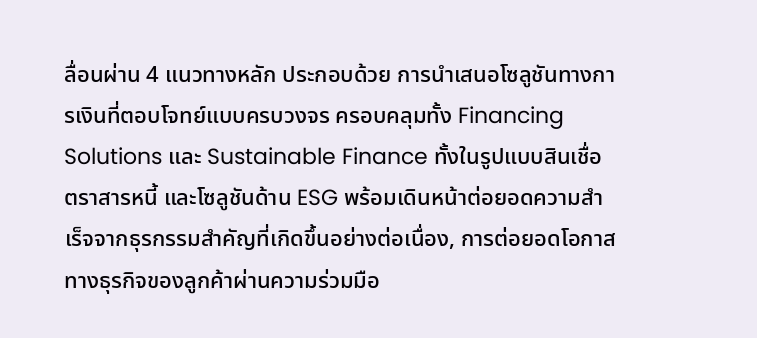ลื่อนผ่าน 4 แนวทางหลัก ประกอบด้วย การนำเสนอโซลูชันทางการเงินที่ตอบโจทย์แบบครบวงจร ครอบคลุมทั้ง Financing Solutions และ Sustainable Finance ทั้งในรูปแบบสินเชื่อ ตราสารหนี้ และโซลูชันด้าน ESG พร้อมเดินหน้าต่อยอดความสำเร็จจากธุรกรรมสำคัญที่เกิดขึ้นอย่างต่อเนื่อง, การต่อยอดโอกาสทางธุรกิจของลูกค้าผ่านความร่วมมือ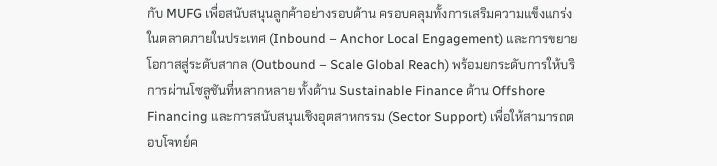กับ MUFG เพื่อสนับสนุนลูกค้าอย่างรอบด้าน ครอบคลุมทั้งการเสริมความแข็งแกร่งในตลาดภายในประเทศ (Inbound – Anchor Local Engagement) และการขยายโอกาสสู่ระดับสากล (Outbound – Scale Global Reach) พร้อมยกระดับการให้บริการผ่านโซลูชันที่หลากหลาย ทั้งด้าน Sustainable Finance ด้าน Offshore Financing และการสนับสนุนเชิงอุตสาหกรรม (Sector Support) เพื่อให้สามารถตอบโจทย์ค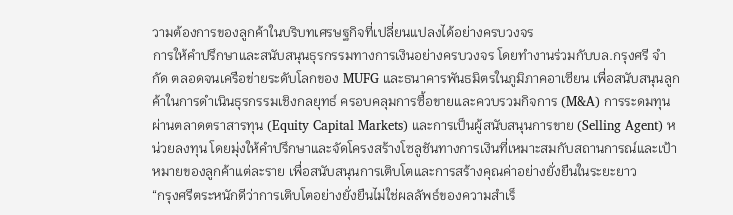วามต้องการของลูกค้าในบริบทเศรษฐกิจที่เปลี่ยนแปลงได้อย่างครบวงจร
การให้คำปรึกษาและสนับสนุนธุรกรรมทางการเงินอย่างครบวงจร โดยทำงานร่วมกับบล.กรุงศรี จำกัด ตลอดจนเครือข่ายระดับโลกของ MUFG และธนาคารพันธมิตรในภูมิภาคอาเซียน เพื่อสนับสนุนลูกค้าในการดำเนินธุรกรรมเชิงกลยุทธ์ ครอบคลุมการซื้อขายและควบรวมกิจการ (M&A) การระดมทุนผ่านตลาดตราสารทุน (Equity Capital Markets) และการเป็นผู้สนับสนุนการขาย (Selling Agent) หน่วยลงทุน โดยมุ่งให้คำปรึกษาและจัดโครงสร้างโซลูชันทางการเงินที่เหมาะสมกับสถานการณ์และเป้าหมายของลูกค้าแต่ละราย เพื่อสนับสนุนการเติบโตและการสร้างคุณค่าอย่างยั่งยืนในระยะยาว
“กรุงศรีตระหนักดีว่าการเติบโตอย่างยั่งยืนไม่ใช่ผลลัพธ์ของความสำเร็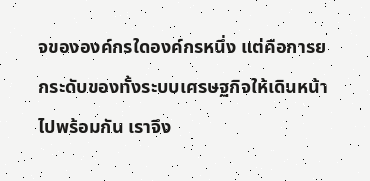จขององค์กรใดองค์กรหนึ่ง แต่คือการยกระดับของทั้งระบบเศรษฐกิจให้เดินหน้าไปพร้อมกัน เราจึง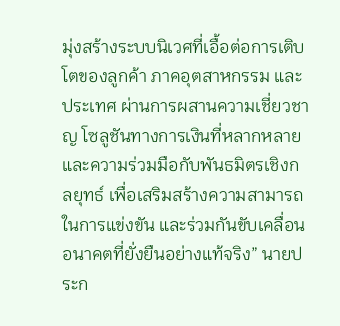มุ่งสร้างระบบนิเวศที่เอื้อต่อการเติบโตของลูกค้า ภาคอุตสาหกรรม และประเทศ ผ่านการผสานความเชี่ยวชาญ โซลูชันทางการเงินที่หลากหลาย และความร่วมมือกับพันธมิตรเชิงกลยุทธ์ เพื่อเสริมสร้างความสามารถในการแข่งขัน และร่วมกันขับเคลื่อนอนาคตที่ยั่งยืนอย่างแท้จริง” นายประก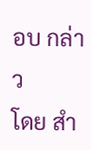อบ กล่าว
โดย สำ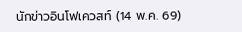นักข่าวอินโฟเควสท์ (14 พ.ค. 69)